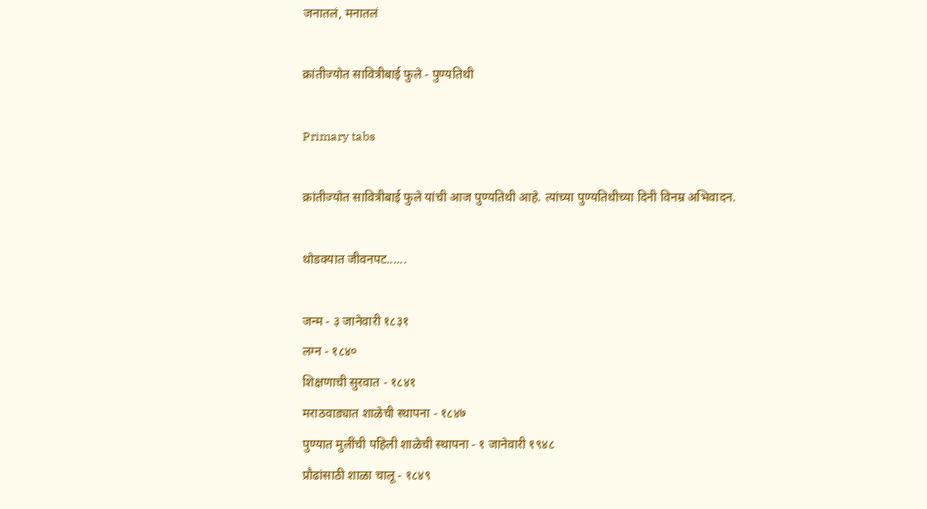जनातलं, मनातलं

क्रांतीज्योत सावित्रीबाई फुले - पुण्यतिथी

Primary tabs

क्रांतीज्योत सावित्रीबाई फुले यांची आज पुण्यतिथी आहे. त्यांच्या पुण्यतिथीच्या दिनी विनम्र अभिवादन.

थोडक्यात जीवनपट......

जन्म - ३ जानेवारी १८३१
लग्न - १८४०
शिक्षणाची सुरवात - १८४१
मराठवाड्यात शाळेची स्थापना - १८४७
पुण्यात मुलींची पहिली शाळेची स्थापना - १ जानेवारी १९४८
प्रौढांसाठी शाळा चालू - १८४९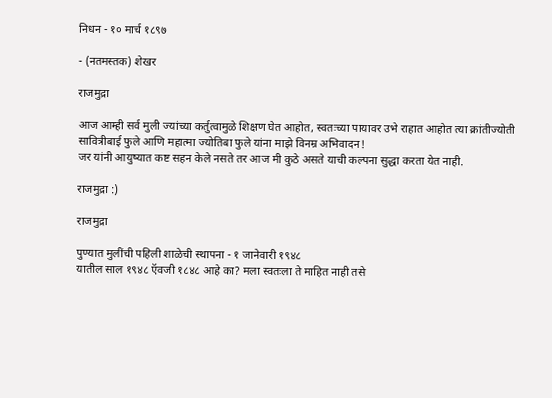निधन - १० मार्च १८९७

- (नतमस्तक) शेखर

राजमुद्रा

आज आम्ही सर्व मुली ज्यांच्या कर्तुत्वामुळे शिक्षण घेत आहोत, स्वतःच्या पायावर उभे राहात आहोत त्या क्रांतीज्योती सावित्रीबाई फुले आणि महात्मा ज्योतिबा फुले यांना माझे विनम्र अभिवादन!
जर यांनी आयुष्यात कष्ट सहन केले नसते तर आज मी कुठे असते याची कल्पना सुद्धा करता येत नाही.

राजमुद्रा :)

राजमुद्रा

पुण्यात मुलींची पहिली शाळेची स्थापना - १ जानेवारी १९४८
यातील साल १९४८ ऍवजी १८४८ आहे का? मला स्वतःला ते माहित नाही तसे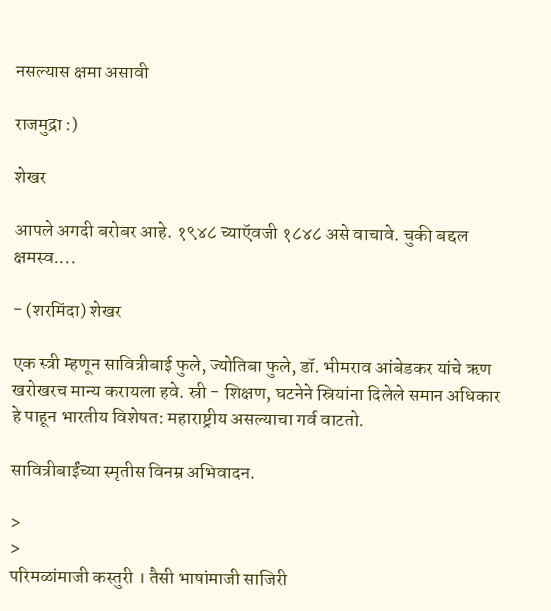नसल्यास क्षमा असावी

राजमुद्रा :)

शेखर

आपले अगदी बरोबर आहे. १९४८ च्याऍवजी १८४८ असे वाचावे. चुकी बद्दल क्षमस्व....

- (शरमिंदा) शेखर

एक स्त्री म्हणून सावित्रीबाई फुले, ज्योतिबा फुले, डॉ. भीमराव आंबेडकर यांचे ऋण खरोखरच मान्य करायला हवे. स्री - शिक्षण, घटनेने स्रियांना दिलेले समान अधिकार हे पाहून भारतीय विशेषत: महाराष्ट्रीय असल्याचा गर्व वाटतो.

सावित्रीबाईंच्या स्मृतीस विनम्र अभिवादन.

>
>
परिमळांमाजी कस्तुरी । तैसी भाषांमाजी साजिरी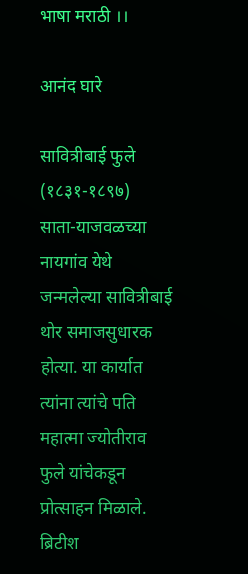भाषा मराठी ।।

आनंद घारे

सावित्रीबाई फुले (१८३१-१८९७)
साता-याजवळच्या नायगांव येथे जन्मलेल्या सावित्रीबाई थोर समाजसुधारक होत्या. या कार्यात त्यांना त्यांचे पति महात्मा ज्योतीराव फुले यांचेकडून प्रोत्साहन मिळाले. ब्रिटीश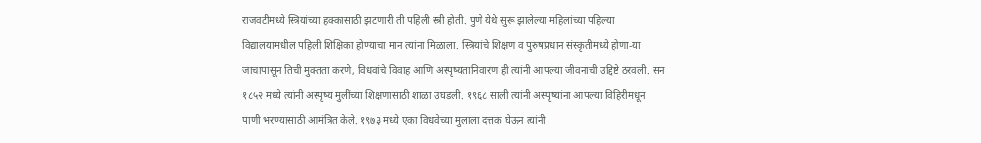राजवटीमध्ये स्त्रियांच्या हक्कासाठी झटणारी ती पहिली स्त्री होती. पुणे येथे सुरू झालेल्या महिलांच्या पहिल्या विद्यालयामधील पहिली शिक्षिका होण्याचा मान त्यांना मिळाला. स्त्रियांचे शिक्षण व पुरुषप्रधान संस्कृतीमध्ये होणा-या जाचापासून तिची मुक्तता करणे, विधवांचे विवाह आणि अस्पृष्यतानिवारण ही त्यांनी आपल्या जीवनाची उद्दिष्टे ठरवली. सन १८५२ मध्ये त्यांनी अस्पृष्य मुलींच्या शिक्षणासाठी शाळा उघडली. १९६८ साली त्यांनी अस्पृष्यांना आपल्या विहिरीमधून पाणी भरण्यासाठी आमंत्रित केले. १९७३ मध्ये एका विधवेच्या मुलाला दत्तक घेऊन त्यांनी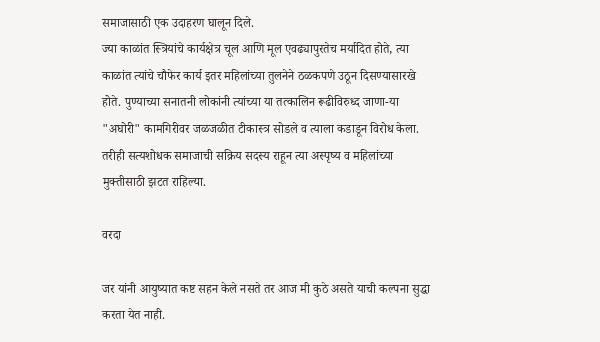समाजासाठी एक उदाहरण घालून दिले.
ज्या काळांत स्त्रियांचे कार्यक्षेत्र चूल आणि मूल एवढ्यापुरतेच मर्यादित होते, त्या काळांत त्यांचे चौफेर कार्य इतर महिलांच्या तुलनेने ठळकपणे उठून दिसण्यासारखे होते. पुण्याच्या सनातनी लोकांनी त्यांच्या या तत्कालिन रूढीविरुध्द जाणा-या "अघोरी" कामगिरीवर जळजळीत टीकास्त्र सोडले व त्याला कडाडून विरोध केला. तरीही सत्यशोधक समाजाची सक्रिय सदस्य राहून त्या अस्पृष्य व महिलांच्या मुक्तीसाठी झटत राहिल्या.

वरदा

जर यांनी आयुष्यात कष्ट सहन केले नसते तर आज मी कुठे असते याची कल्पना सुद्धा करता येत नाही.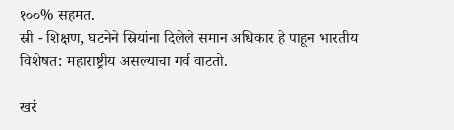१००% सहमत.
स्री - शिक्षण, घटनेने स्रियांना दिलेले समान अधिकार हे पाहून भारतीय विशेषत: महाराष्ट्रीय असल्याचा गर्व वाटतो.

खरं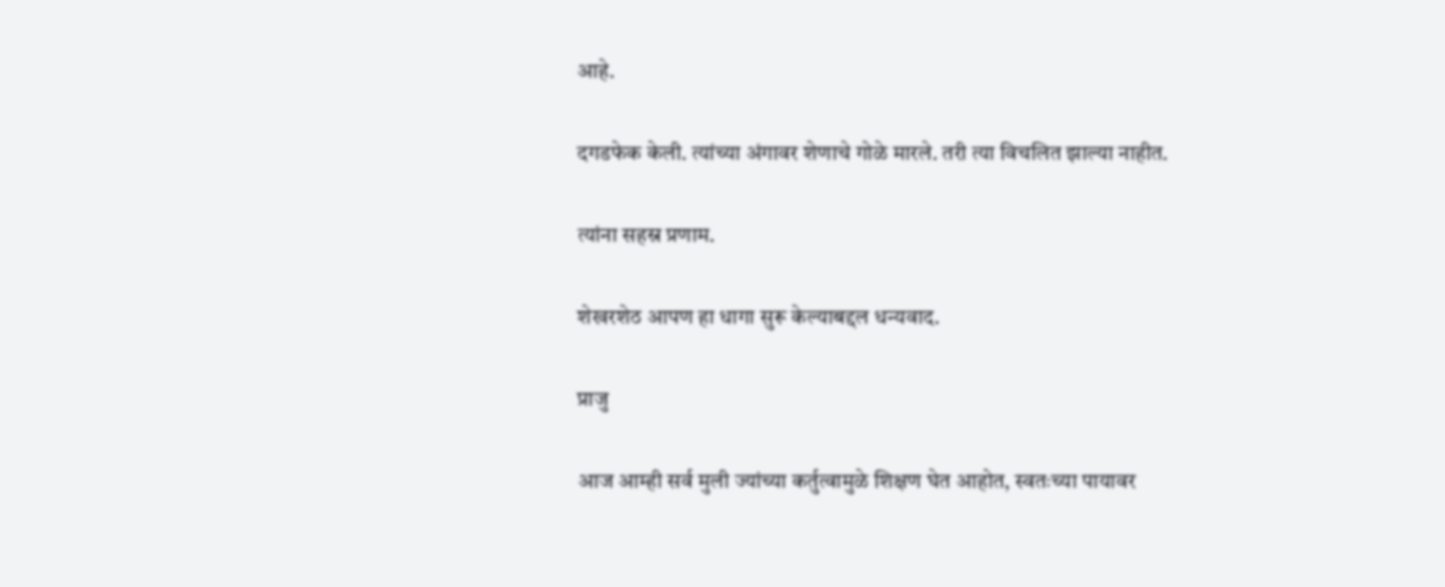आहे.

दगडफेक केली. त्यांच्या अंगावर शेणाचे गोळे मारले. तरी त्या विचलित झाल्या नाहीत.

त्यांना सहस्र प्रणाम.

शेखरशेठ आपण हा धागा सुरू केल्याबद्दल धन्यवाद.

प्राजु

आज आम्ही सर्व मुली ज्यांच्या कर्तुत्वामुळे शिक्षण घेत आहोत, स्वतःच्या पायावर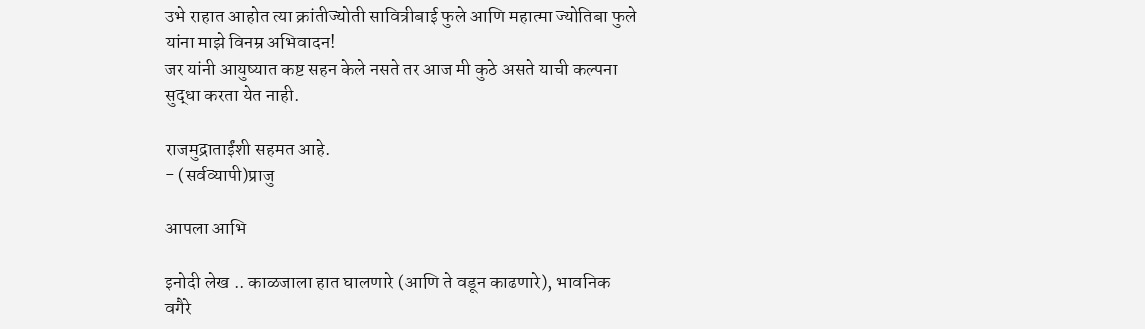उभे राहात आहोत त्या क्रांतीज्योती सावित्रीबाई फुले आणि महात्मा ज्योतिबा फुले यांना माझे विनम्र अभिवादन!
जर यांनी आयुष्यात कष्ट सहन केले नसते तर आज मी कुठे असते याची कल्पना सुद्धा करता येत नाही.

राजमुद्राताईंशी सहमत आहे.
- (सर्वव्यापी)प्राजु

आपला आभि

इनोदी लेख .. काळजाला हात घालणारे (आणि ते वडून काढणारे), भावनिक वगैरे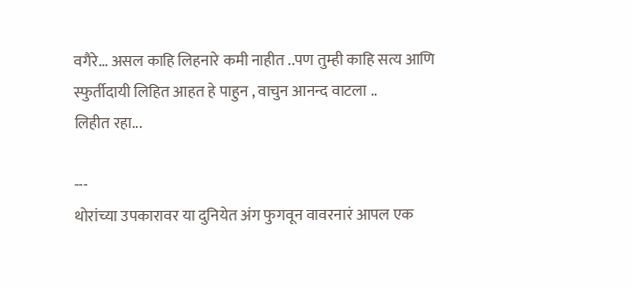वगैरे... असल काहि लिहनारे कमी नाहीत ..पण तुम्ही काहि सत्य आणि स्फुर्तीदायी लिहित आहत हे पाहुन , वाचुन आनन्द वाटला ..
लिहीत रहा...

---
थोरांच्या उपकारावर या दुनियेत अंग फुगवून वावरनारं आपल एक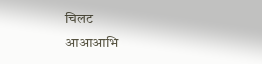चिलट
आआआभि